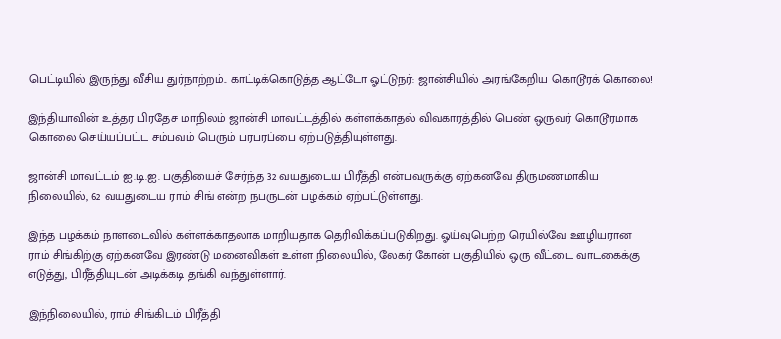பெட்டியில் இருந்து வீசிய துர்நாற்றம்.. காட்டிக்கொடுத்த ஆட்டோ ஓட்டுநர்: ஜான்சியில் அரங்கேறிய கொடூரக் கொலை!

இந்தியாவின் உத்தர பிரதேச மாநிலம் ஜான்சி மாவட்டத்தில் கள்ளக்காதல் விவகாரத்தில் பெண் ஒருவர் கொடூரமாக கொலை செய்யப்பட்ட சம்பவம் பெரும் பரபரப்பை ஏற்படுத்தியுள்ளது.

ஜான்சி மாவட்டம் ஐ.டி.ஐ. பகுதியைச் சேர்ந்த 32 வயதுடைய பிரீத்தி என்பவருக்கு ஏற்கனவே திருமணமாகிய நிலையில், 62 வயதுடைய ராம் சிங் என்ற நபருடன் பழக்கம் ஏற்பட்டுள்ளது.

இந்த பழக்கம் நாளடைவில் கள்ளக்காதலாக மாறியதாக தெரிவிக்கப்படுகிறது. ஓய்வுபெற்ற ரெயில்வே ஊழியரான ராம் சிங்கிற்கு ஏற்கனவே இரண்டு மனைவிகள் உள்ள நிலையில், லேகர் கோன் பகுதியில் ஒரு வீட்டை வாடகைக்கு எடுத்து, பிரீத்தியுடன் அடிக்கடி தங்கி வந்துள்ளார்.

இந்நிலையில், ராம் சிங்கிடம் பிரீத்தி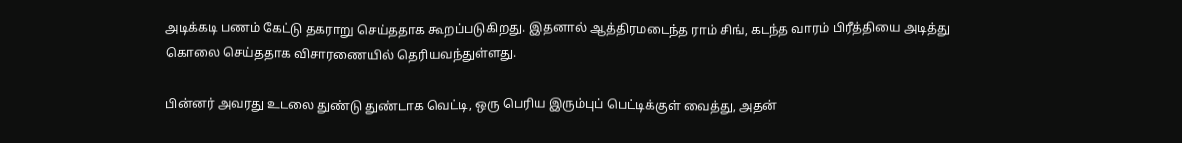அடிக்கடி பணம் கேட்டு தகராறு செய்ததாக கூறப்படுகிறது. இதனால் ஆத்திரமடைந்த ராம் சிங், கடந்த வாரம் பிரீத்தியை அடித்து கொலை செய்ததாக விசாரணையில் தெரியவந்துள்ளது.

பின்னர் அவரது உடலை துண்டு துண்டாக வெட்டி, ஒரு பெரிய இரும்புப் பெட்டிக்குள் வைத்து, அதன்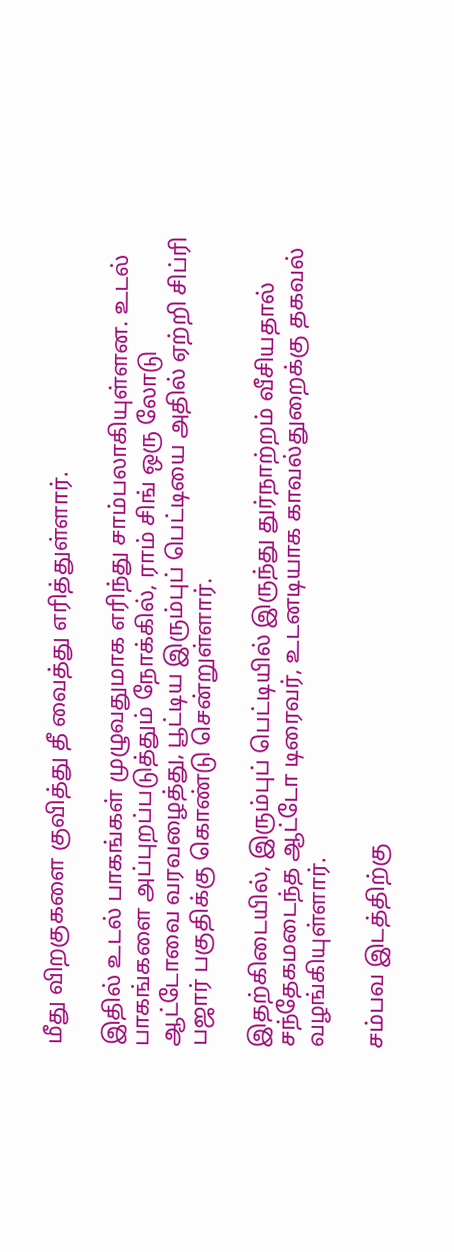மீது விறகுகளை குவித்து தீ வைத்து எரித்துள்ளார்.

இதில் உடல் பாகங்கள் முழுவதுமாக எரிந்து சாம்பலாகியுள்ளன. உடல் பாகங்களை அப்புறப்படுத்தும் நோக்கில், ராம் சிங் ஒரு லோடு ஆட்டோவை வரவழைத்து, பூட்டிய இரும்புப் பெட்டியை அதில் ஏற்றி சிப்ரி பஜார் பகுதிக்கு கொண்டு சென்றுள்ளார்.

இதற்கிடையில், இரும்புப் பெட்டியில் இருந்து துர்நாற்றம் வீசியதால் சந்தேகமடைந்த ஆட்டோ டிரைவர், உடனடியாக காவல்துறைக்கு தகவல் வழங்கியுள்ளார்.

சம்பவ இடத்திற்கு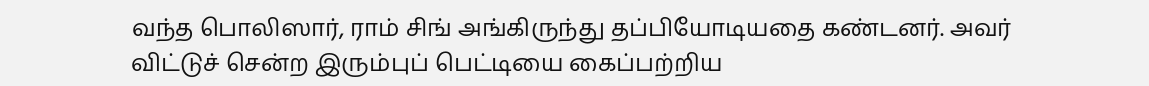வந்த பொலிஸார், ராம் சிங் அங்கிருந்து தப்பியோடியதை கண்டனர். அவர் விட்டுச் சென்ற இரும்புப் பெட்டியை கைப்பற்றிய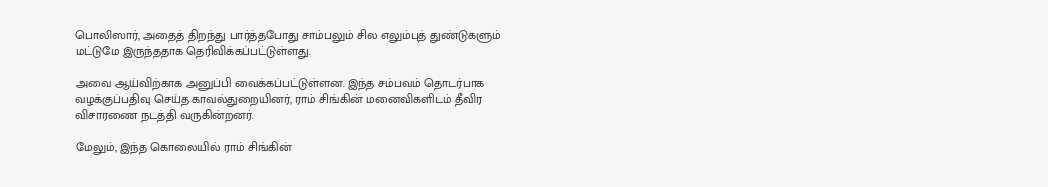பொலிஸார், அதைத் திறந்து பார்த்தபோது சாம்பலும் சில எலும்புத் துண்டுகளும் மட்டுமே இருந்ததாக தெரிவிக்கப்பட்டுள்ளது.

அவை ஆய்விற்காக அனுப்பி வைக்கப்பட்டுள்ளன. இந்த சம்பவம் தொடர்பாக வழக்குப்பதிவு செய்த காவல்துறையினர், ராம் சிங்கின் மனைவிகளிடம் தீவிர விசாரணை நடத்தி வருகின்றனர்.

மேலும், இந்த கொலையில் ராம் சிங்கின்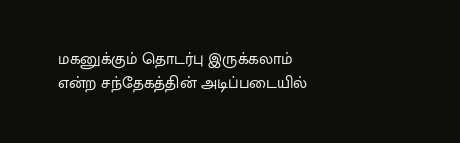மகனுக்கும் தொடர்பு இருக்கலாம் என்ற சந்தேகத்தின் அடிப்படையில்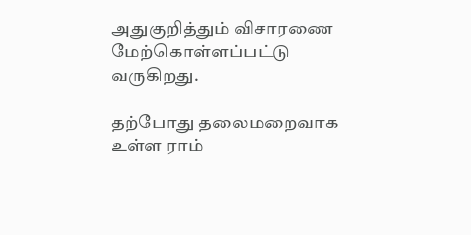அதுகுறித்தும் விசாரணை மேற்கொள்ளப்பட்டு வருகிறது.

தற்போது தலைமறைவாக உள்ள ராம்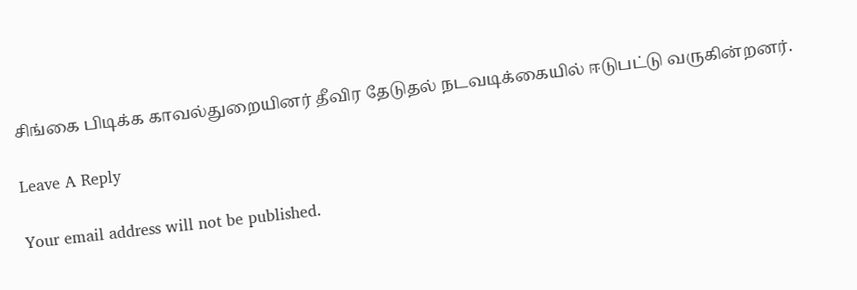சிங்கை பிடிக்க காவல்துறையினர் தீவிர தேடுதல் நடவடிக்கையில் ஈடுபட்டு வருகின்றனர்.

Leave A Reply

Your email address will not be published.